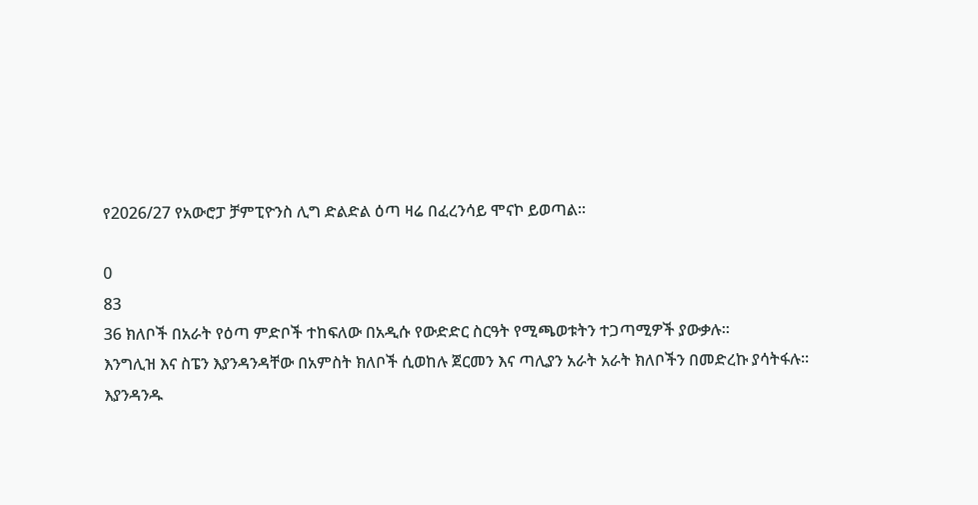የ2026/27 የአውሮፓ ቻምፒዮንስ ሊግ ድልድል ዕጣ ዛሬ በፈረንሳይ ሞናኮ ይወጣል።

0
83
36 ክለቦች በአራት የዕጣ ምድቦች ተከፍለው በአዲሱ የውድድር ስርዓት የሚጫወቱትን ተጋጣሚዎች ያውቃሉ።
እንግሊዝ እና ስፔን እያንዳንዳቸው በአምስት ክለቦች ሲወከሉ ጀርመን እና ጣሊያን አራት አራት ክለቦችን በመድረኩ ያሳትፋሉ፡፡
እያንዳንዱ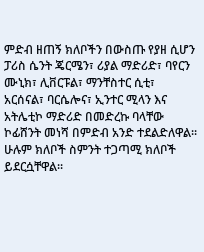ምድብ ዘጠኝ ክለቦችን በውስጡ የያዘ ሲሆን ፓሪስ ሴንት ጄርሜን፣ ሪያል ማድሪድ፣ ባየርን ሙኒክ፣ ሊቨርፑል፣ ማንቸስተር ሲቲ፣ አርሰናል፣ ባርሴሎና፣ ኢንተር ሚላን እና አትሌቲኮ ማድሪድ በመድረኩ ባላቸው ኮፊሸንት መነሻ በምድብ አንድ ተደልድለዋል፡፡
ሁሉም ክለቦች ስምንት ተጋጣሚ ክለቦች ይደርሷቸዋል፡፡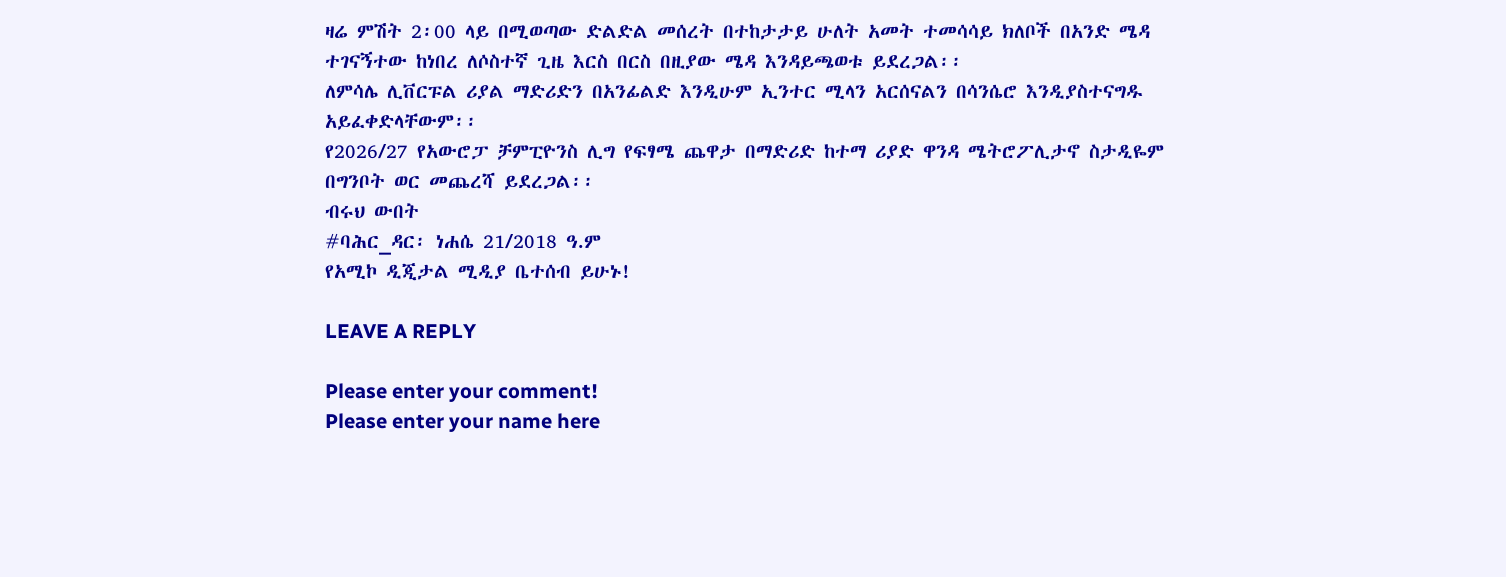ዛሬ ምሽት 2፡00 ላይ በሚወጣው ድልድል መሰረት በተከታታይ ሁለት አመት ተመሳሳይ ክለቦች በአንድ ሜዳ ተገናኝተው ከነበረ ለሶስተኛ ጊዜ እርስ በርስ በዚያው ሜዳ እንዳይጫወቱ ይደረጋል፡፡
ለምሳሌ ሊቨርፑል ሪያል ማድሪድን በአንፊልድ እንዲሁም ኢንተር ሚላን አርሰናልን በሳንሴሮ እንዲያስተናግዱ አይፈቀድላቸውም፡፡
የ2026/27 የአውሮፓ ቻምፒዮንስ ሊግ የፍፃሜ ጨዋታ በማድሪድ ከተማ ሪያድ ዋንዳ ሜትሮፖሊታኖ ስታዲዬም በግንቦት ወር መጨረሻ ይደረጋል፡፡
ብሩህ ውበት
#ባሕር_ዳር፡ ነሐሴ 21/2018 ዓ.ም
የአሚኮ ዲጂታል ሚዲያ ቤተሰብ ይሁኑ!

LEAVE A REPLY

Please enter your comment!
Please enter your name here